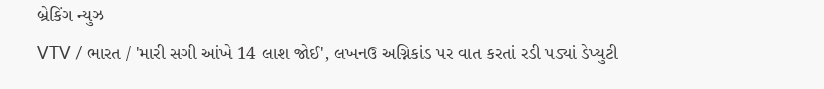બ્રેકિંગ ન્યુઝ
VTV / ભારત / 'મારી સગી આંખે 14 લાશ જોઈ', લખનઉ અગ્નિકાંડ પર વાત કરતાં રડી પડ્યાં ડેપ્યુટી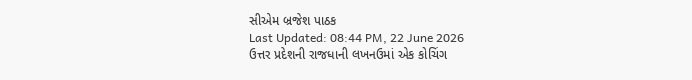સીએમ બ્રજેશ પાઠક
Last Updated: 08:44 PM, 22 June 2026
ઉત્તર પ્રદેશની રાજધાની લખનઉમાં એક કોચિંગ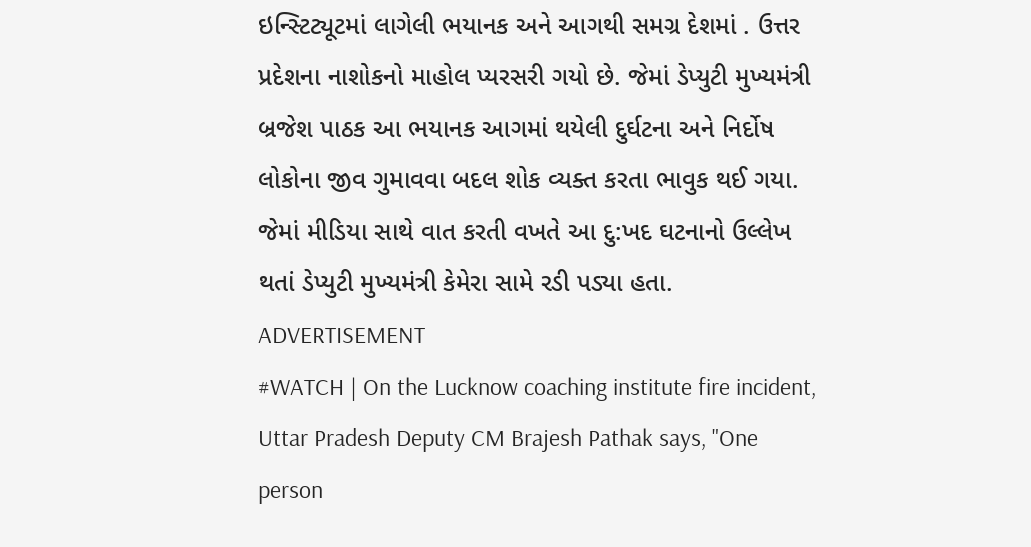ઇન્સ્ટિટ્યૂટમાં લાગેલી ભયાનક અને આગથી સમગ્ર દેશમાં . ઉત્તર પ્રદેશના નાશોકનો માહોલ પ્યરસરી ગયો છે. જેમાં ડેપ્યુટી મુખ્યમંત્રી બ્રજેશ પાઠક આ ભયાનક આગમાં થયેલી દુર્ઘટના અને નિર્દોષ લોકોના જીવ ગુમાવવા બદલ શોક વ્યક્ત કરતા ભાવુક થઈ ગયા. જેમાં મીડિયા સાથે વાત કરતી વખતે આ દુ:ખદ ઘટનાનો ઉલ્લેખ થતાં ડેપ્યુટી મુખ્યમંત્રી કેમેરા સામે રડી પડ્યા હતા.
ADVERTISEMENT
#WATCH | On the Lucknow coaching institute fire incident, Uttar Pradesh Deputy CM Brajesh Pathak says, "One person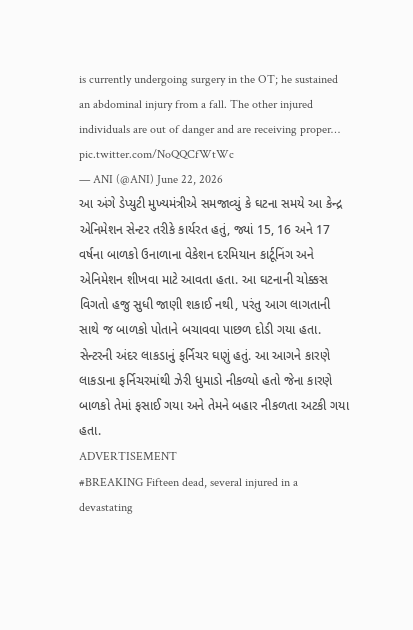is currently undergoing surgery in the OT; he sustained an abdominal injury from a fall. The other injured individuals are out of danger and are receiving proper… pic.twitter.com/NoQQCfWtWc
— ANI (@ANI) June 22, 2026
આ અંગે ડેપ્યુટી મુખ્યમંત્રીએ સમજાવ્યું કે ઘટના સમયે આ કેન્દ્ર એનિમેશન સેન્ટર તરીકે કાર્યરત હતું, જ્યાં 15, 16 અને 17 વર્ષના બાળકો ઉનાળાના વેકેશન દરમિયાન કાર્ટૂનિંગ અને એનિમેશન શીખવા માટે આવતા હતા. આ ઘટનાની ચોક્કસ વિગતો હજુ સુધી જાણી શકાઈ નથી, પરંતુ આગ લાગતાની સાથે જ બાળકો પોતાને બચાવવા પાછળ દોડી ગયા હતા. સેન્ટરની અંદર લાકડાનું ફર્નિચર ઘણું હતું. આ આગને કારણે લાકડાના ફર્નિચરમાંથી ઝેરી ધુમાડો નીકળ્યો હતો જેના કારણે બાળકો તેમાં ફસાઈ ગયા અને તેમને બહાર નીકળતા અટકી ગયા હતા.
ADVERTISEMENT
#BREAKING Fifteen dead, several injured in a devastating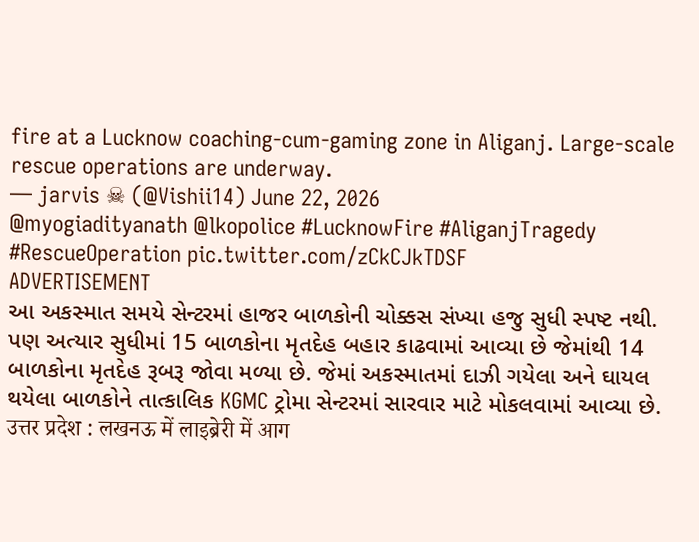fire at a Lucknow coaching-cum-gaming zone in Aliganj. Large-scale rescue operations are underway.
— jarvis ☠ (@Vishii14) June 22, 2026
@myogiadityanath @lkopolice #LucknowFire #AliganjTragedy #RescueOperation pic.twitter.com/zCkCJkTDSF
ADVERTISEMENT
આ અકસ્માત સમયે સેન્ટરમાં હાજર બાળકોની ચોક્કસ સંખ્યા હજુ સુધી સ્પષ્ટ નથી. પણ અત્યાર સુધીમાં 15 બાળકોના મૃતદેહ બહાર કાઢવામાં આવ્યા છે જેમાંથી 14 બાળકોના મૃતદેહ રૂબરૂ જોવા મળ્યા છે. જેમાં અકસ્માતમાં દાઝી ગયેલા અને ઘાયલ થયેલા બાળકોને તાત્કાલિક KGMC ટ્રોમા સેન્ટરમાં સારવાર માટે મોકલવામાં આવ્યા છે.
उत्तर प्रदेश : लखनऊ में लाइब्रेरी में आग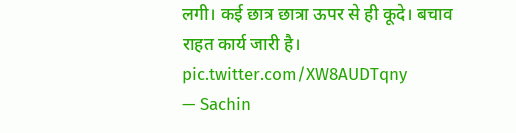लगी। कई छात्र छात्रा ऊपर से ही कूदे। बचाव राहत कार्य जारी है। pic.twitter.com/XW8AUDTqny
— Sachin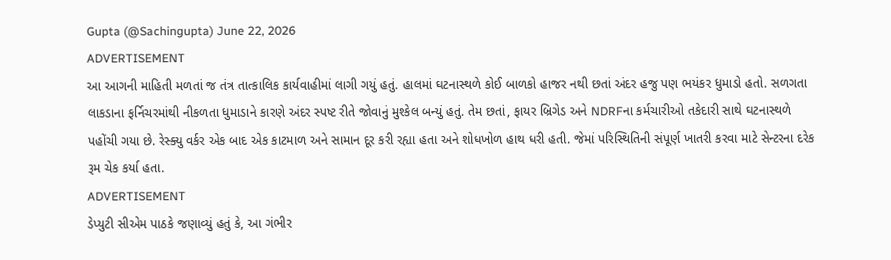Gupta (@Sachingupta) June 22, 2026
ADVERTISEMENT
આ આગની માહિતી મળતાં જ તંત્ર તાત્કાલિક કાર્યવાહીમાં લાગી ગયું હતું. હાલમાં ઘટનાસ્થળે કોઈ બાળકો હાજર નથી છતાં અંદર હજુ પણ ભયંકર ધુમાડો હતો. સળગતા લાકડાના ફર્નિચરમાંથી નીકળતા ધુમાડાને કારણે અંદર સ્પષ્ટ રીતે જોવાનું મુશ્કેલ બન્યું હતું. તેમ છતાં, ફાયર બ્રિગેડ અને NDRFના કર્મચારીઓ તકેદારી સાથે ઘટનાસ્થળે પહોંચી ગયા છે. રેસ્ક્યુ વર્કર એક બાદ એક કાટમાળ અને સામાન દૂર કરી રહ્યા હતા અને શોધખોળ હાથ ધરી હતી. જેમાં પરિસ્થિતિની સંપૂર્ણ ખાતરી કરવા માટે સેન્ટરના દરેક રૂમ ચેક કર્યા હતા.
ADVERTISEMENT
ડેપ્યુટી સીએમ પાઠકે જણાવ્યું હતું કે, આ ગંભીર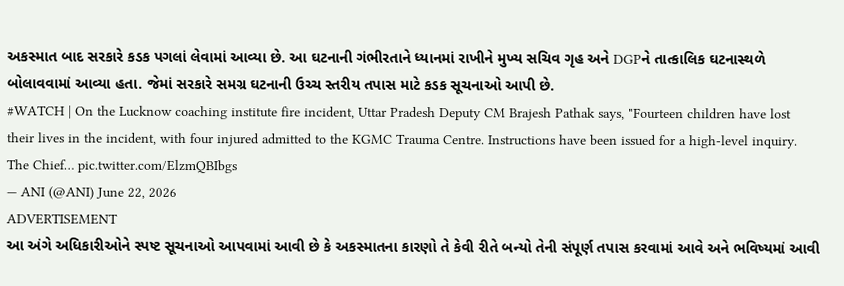અકસ્માત બાદ સરકારે કડક પગલાં લેવામાં આવ્યા છે. આ ઘટનાની ગંભીરતાને ધ્યાનમાં રાખીને મુખ્ય સચિવ ગૃહ અને DGPને તાત્કાલિક ઘટનાસ્થળે બોલાવવામાં આવ્યા હતા. જેમાં સરકારે સમગ્ર ઘટનાની ઉચ્ચ સ્તરીય તપાસ માટે કડક સૂચનાઓ આપી છે.
#WATCH | On the Lucknow coaching institute fire incident, Uttar Pradesh Deputy CM Brajesh Pathak says, "Fourteen children have lost their lives in the incident, with four injured admitted to the KGMC Trauma Centre. Instructions have been issued for a high-level inquiry. The Chief… pic.twitter.com/ElzmQBIbgs
— ANI (@ANI) June 22, 2026
ADVERTISEMENT
આ અંગે અધિકારીઓને સ્પષ્ટ સૂચનાઓ આપવામાં આવી છે કે અકસ્માતના કારણો તે કેવી રીતે બન્યો તેની સંપૂર્ણ તપાસ કરવામાં આવે અને ભવિષ્યમાં આવી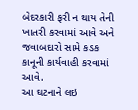બેદરકારી ફરી ન થાય તેની ખાતરી કરવામાં આવે અને જવાબદારો સામે કડક કાનૂની કાર્યવાહી કરવામાં આવે.
આ ઘટનાને લઇ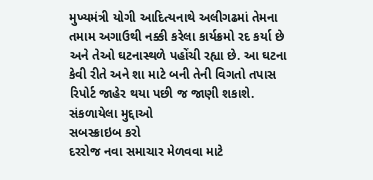મુખ્યમંત્રી યોગી આદિત્યનાથે અલીગઢમાં તેમના તમામ અગાઉથી નક્કી કરેલા કાર્યક્રમો રદ કર્યા છે અને તેઓ ઘટનાસ્થળે પહોંચી રહ્યા છે. આ ઘટના કેવી રીતે અને શા માટે બની તેની વિગતો તપાસ રિપોર્ટ જાહેર થયા પછી જ જાણી શકાશે.
સંકળાયેલા મુદ્દાઓ
સબસ્ક્રાઇબ કરો
દરરોજ નવા સમાચાર મેળવવા માટે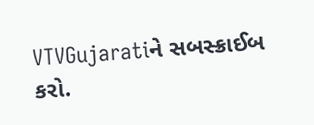VTVGujaratiને સબસ્ક્રાઈબ કરો.